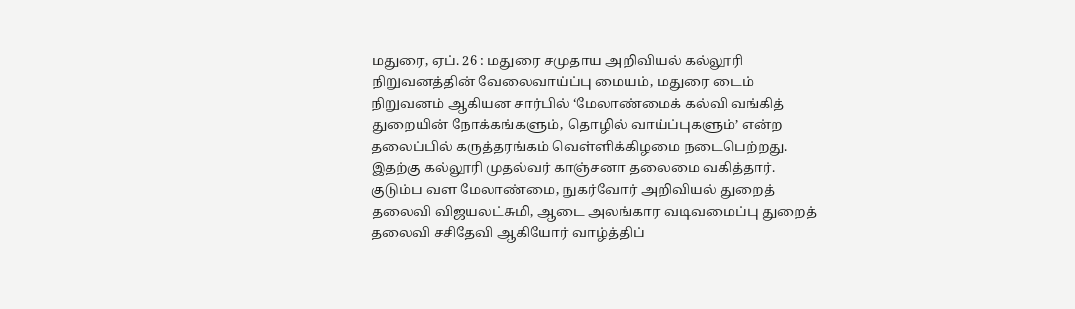மதுரை, ஏப். 26 : மதுரை சமுதாய அறிவியல் கல்லூரி நிறுவனத்தின் வேலைவாய்ப்பு மையம், மதுரை டைம் நிறுவனம் ஆகியன சார்பில் ‘மேலாண்மைக் கல்வி வங்கித் துறையின் நோக்கங்களும், தொழில் வாய்ப்புகளும்’ என்ற தலைப்பில் கருத்தரங்கம் வெள்ளிக்கிழமை நடைபெற்றது.
இதற்கு கல்லூரி முதல்வர் காஞ்சனா தலைமை வகித்தார். குடும்ப வள மேலாண்மை, நுகர்வோர் அறிவியல் துறைத் தலைவி விஜயலட்சுமி, ஆடை அலங்கார வடிவமைப்பு துறைத் தலைவி சசிதேவி ஆகியோர் வாழ்த்திப்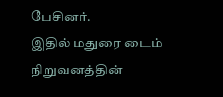பேசினர்.
இதில் மதுரை டைம் நிறுவனத்தின்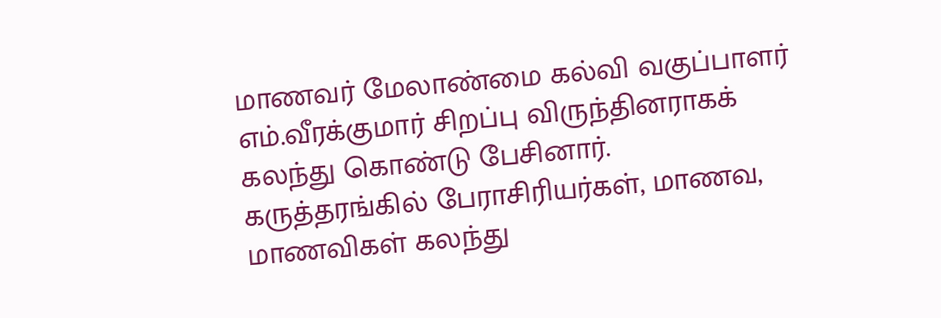மாணவர் மேலாண்மை கல்வி வகுப்பாளர் எம்.வீரக்குமார் சிறப்பு விருந்தினராகக் கலந்து கொண்டு பேசினார்.
கருத்தரங்கில் பேராசிரியர்கள், மாணவ, மாணவிகள் கலந்து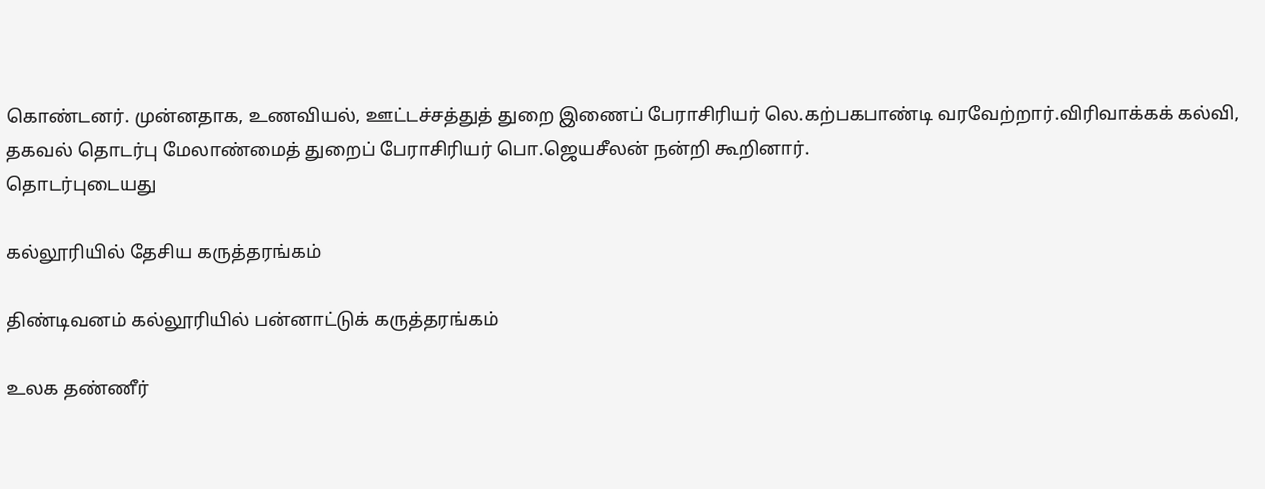கொண்டனர். முன்னதாக, உணவியல், ஊட்டச்சத்துத் துறை இணைப் பேராசிரியர் லெ.கற்பகபாண்டி வரவேற்றார்.விரிவாக்கக் கல்வி, தகவல் தொடர்பு மேலாண்மைத் துறைப் பேராசிரியர் பொ.ஜெயசீலன் நன்றி கூறினார்.
தொடர்புடையது

கல்லூரியில் தேசிய கருத்தரங்கம்

திண்டிவனம் கல்லூரியில் பன்னாட்டுக் கருத்தரங்கம்

உலக தண்ணீர்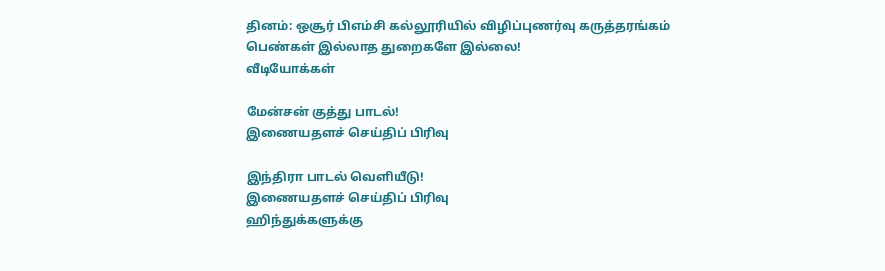தினம்: ஒசூர் பிஎம்சி கல்லூரியில் விழிப்புணர்வு கருத்தரங்கம்
பெண்கள் இல்லாத துறைகளே இல்லை!
வீடியோக்கள்

மேன்சன் குத்து பாடல்!
இணையதளச் செய்திப் பிரிவு

இந்திரா பாடல் வெளியீடு!
இணையதளச் செய்திப் பிரிவு
ஹிந்துக்களுக்கு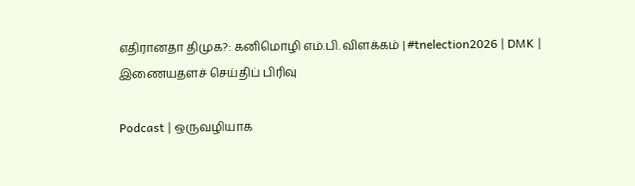எதிரானதா திமுக?: கனிமொழி எம்.பி. விளக்கம் | #tnelection2026 | DMK |
இணையதளச் செய்திப் பிரிவு

Podcast | ஒருவழியாக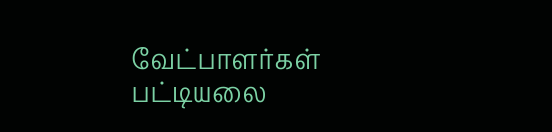வேட்பாளர்கள் பட்டியலை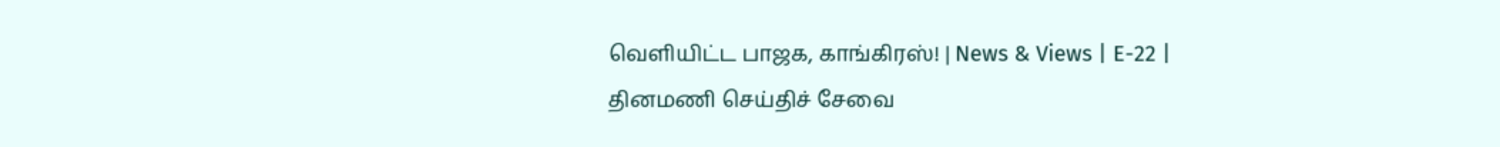வெளியிட்ட பாஜக, காங்கிரஸ்! | News & Views | E-22 |
தினமணி செய்திச் சேவை